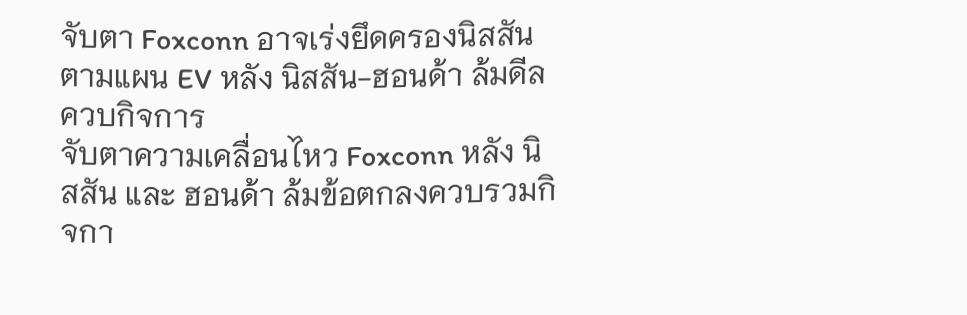จับตา Foxconn อาจเร่งยึดครองนิสสัน ตามแผน EV หลัง นิสสัน-ฮอนด้า ล้มดีลควบกิจการ
จับตาความเคลื่อนไหว Foxconn หลัง นิสสัน และ ฮอนด้า ล้มข้อตกลงควบรวมกิจกา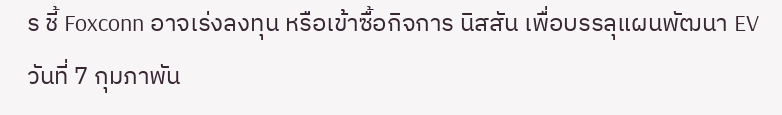ร ชี้ Foxconn อาจเร่งลงทุน หรือเข้าซื้อกิจการ นิสสัน เพื่อบรรลุแผนพัฒนา EV
วันที่ 7 กุมภาพัน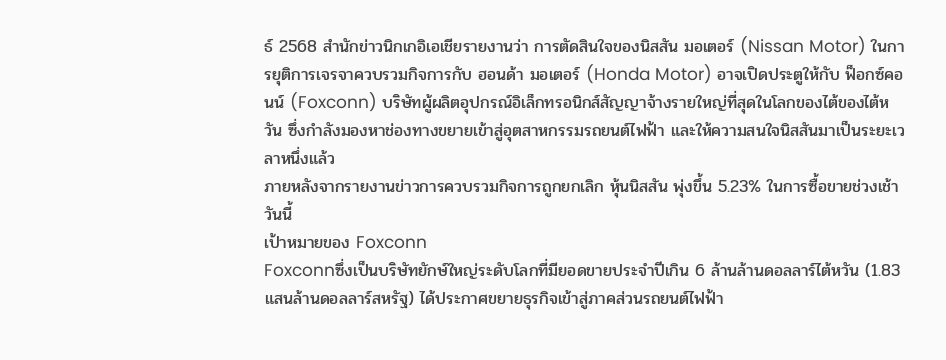ธ์ 2568 สำนักข่าวนิกเกอิเอเชียรายงานว่า การตัดสินใจของนิสสัน มอเตอร์ (Nissan Motor) ในการยุติการเจรจาควบรวมกิจการกับ ฮอนด้า มอเตอร์ (Honda Motor) อาจเปิดประตูให้กับ ฟ็อกซ์คอนน์ (Foxconn) บริษัทผู้ผลิตอุปกรณ์อิเล็กทรอนิกส์สัญญาจ้างรายใหญ่ที่สุดในโลกของไต้ของไต้หวัน ซึ่งกำลังมองหาช่องทางขยายเข้าสู่อุตสาหกรรมรถยนต์ไฟฟ้า และให้ความสนใจนิสสันมาเป็นระยะเวลาหนึ่งแล้ว
ภายหลังจากรายงานข่าวการควบรวมกิจการถูกยกเลิก หุ้นนิสสัน พุ่งขึ้น 5.23% ในการซื้อขายช่วงเช้าวันนี้
เป้าหมายของ Foxconn
Foxconnซึ่งเป็นบริษัทยักษ์ใหญ่ระดับโลกที่มียอดขายประจำปีเกิน 6 ล้านล้านดอลลาร์ไต้หวัน (1.83 แสนล้านดอลลาร์สหรัฐ) ได้ประกาศขยายธุรกิจเข้าสู่ภาคส่วนรถยนต์ไฟฟ้า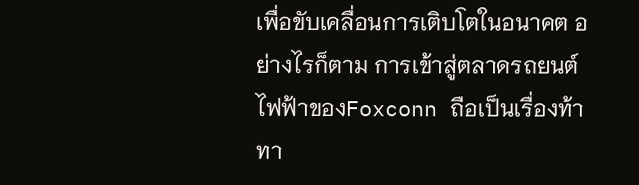เพื่อขับเคลื่อนการเติบโตในอนาคต อย่างไรก็ตาม การเข้าสู่ตลาดรถยนต์ไฟฟ้าของFoxconn ถือเป็นเรื่องท้าทา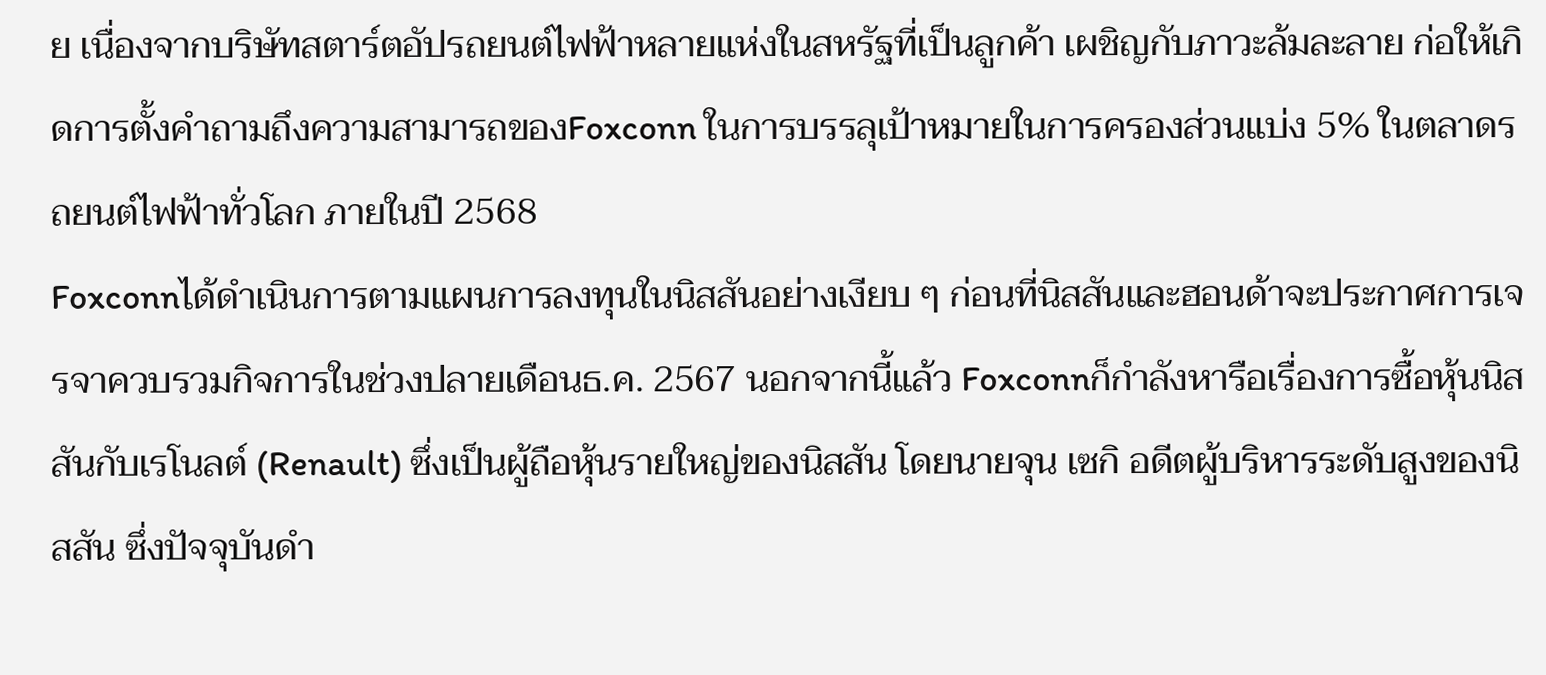ย เนื่องจากบริษัทสตาร์ตอัปรถยนต์ไฟฟ้าหลายแห่งในสหรัฐที่เป็นลูกค้า เผชิญกับภาวะล้มละลาย ก่อให้เกิดการตั้งคำถามถึงความสามารถของFoxconn ในการบรรลุเป้าหมายในการครองส่วนแบ่ง 5% ในตลาดรถยนต์ไฟฟ้าทั่วโลก ภายในปี 2568
Foxconnได้ดำเนินการตามแผนการลงทุนในนิสสันอย่างเงียบ ๆ ก่อนที่นิสสันและฮอนด้าจะประกาศการเจรจาควบรวมกิจการในช่วงปลายเดือนธ.ค. 2567 นอกจากนี้แล้ว Foxconnก็กำลังหารือเรื่องการซื้อหุ้นนิสสันกับเรโนลต์ (Renault) ซึ่งเป็นผู้ถือหุ้นรายใหญ่ของนิสสัน โดยนายจุน เซกิ อดีตผู้บริหารระดับสูงของนิสสัน ซึ่งปัจจุบันดำ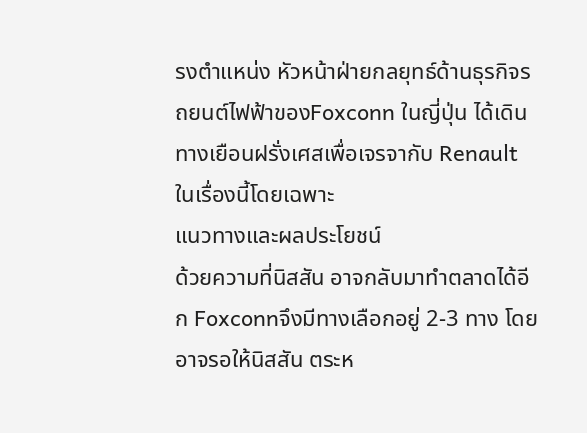รงตำแหน่ง หัวหน้าฝ่ายกลยุทธ์ด้านธุรกิจรถยนต์ไฟฟ้าของFoxconn ในญี่ปุ่น ได้เดินทางเยือนฝรั่งเศสเพื่อเจรจากับ Renault ในเรื่องนี้โดยเฉพาะ
แนวทางและผลประโยชน์
ด้วยความที่นิสสัน อาจกลับมาทำตลาดได้อีก Foxconnจึงมีทางเลือกอยู่ 2-3 ทาง โดยอาจรอให้นิสสัน ตระห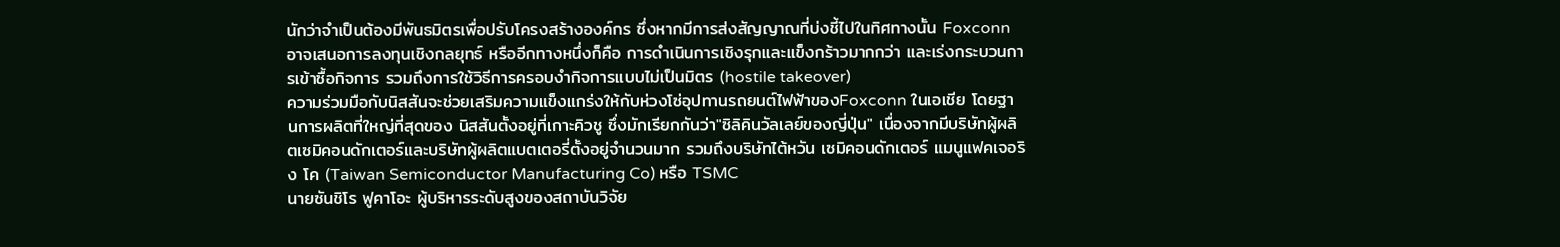นักว่าจำเป็นต้องมีพันธมิตรเพื่อปรับโครงสร้างองค์กร ซึ่งหากมีการส่งสัญญาณที่บ่งชี้ไปในทิศทางนั้น Foxconnอาจเสนอการลงทุนเชิงกลยุทธ์ หรืออีกทางหนึ่งก็คือ การดำเนินการเชิงรุกและแข็งกร้าวมากกว่า และเร่งกระบวนการเข้าซื้อกิจการ รวมถึงการใช้วิธีการครอบงำกิจการแบบไม่เป็นมิตร (hostile takeover)
ความร่วมมือกับนิสสันจะช่วยเสริมความแข็งแกร่งให้กับห่วงโซ่อุปทานรถยนต์ไฟฟ้าของFoxconn ในเอเชีย โดยฐานการผลิตที่ใหญ่ที่สุดของ นิสสันตั้งอยู่ที่เกาะคิวชู ซึ่งมักเรียกกันว่า"ซิลิคินวัลเลย์ของญี่ปุ่น" เนื่องจากมีบริษัทผู้ผลิตเซมิคอนดักเตอร์และบริษัทผู้ผลิตแบตเตอรี่ตั้งอยู่จำนวนมาก รวมถึงบริษัทไต้หวัน เซมิคอนดักเตอร์ แมนูแฟคเจอริง โค (Taiwan Semiconductor Manufacturing Co) หรือ TSMC
นายซันชิโร ฟูคาโอะ ผู้บริหารระดับสูงของสถาบันวิจัย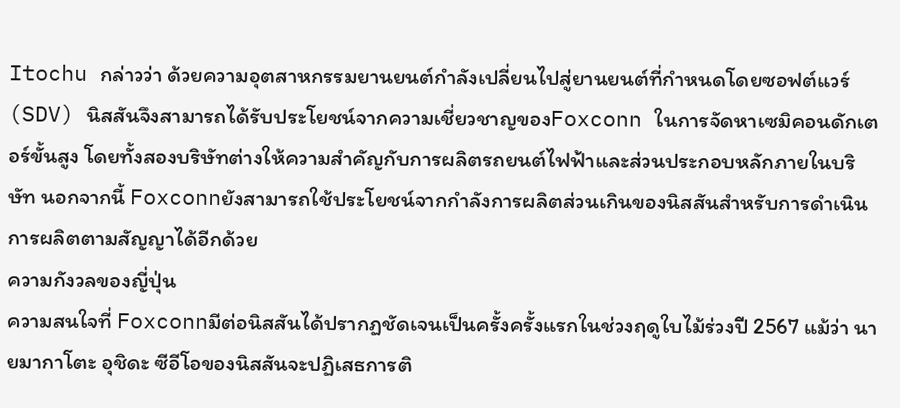Itochu กล่าวว่า ด้วยความอุตสาหกรรมยานยนต์กำลังเปลี่ยนไปสู่ยานยนต์ที่กำหนดโดยซอฟต์แวร์ (SDV) นิสสันจึงสามารถได้รับประโยชน์จากความเชี่ยวชาญของFoxconn ในการจัดหาเซมิคอนดักเตอร์ขั้นสูง โดยทั้งสองบริษัทต่างให้ความสำคัญกับการผลิตรถยนต์ไฟฟ้าและส่วนประกอบหลักภายในบริษัท นอกจากนี้ Foxconnยังสามารถใช้ประโยชน์จากกำลังการผลิตส่วนเกินของนิสสันสำหรับการดำเนินการผลิตตามสัญญาได้อีกด้วย
ความกังวลของญี่ปุ่น
ความสนใจที่ Foxconnมีต่อนิสสันได้ปรากฏชัดเจนเป็นครั้งครั้งแรกในช่วงฤดูใบไม้ร่วงปี 2567 แม้ว่า นายมากาโตะ อุชิดะ ซีอีโอของนิสสันจะปฏิเสธการติ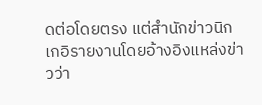ดต่อโดยตรง แต่สำนักข่าวนิกเกอิรายงานโดยอ้างอิงแหล่งข่าวว่า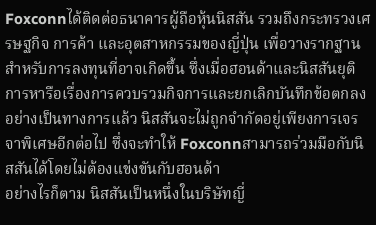Foxconnได้ติดต่อธนาคารผู้ถือหุ้นนิสสัน รวมถึงกระทรวงเศรษฐกิจ การค้า และอุตสาหกรรมของญี่ปุ่น เพื่อวางรากฐานสำหรับการลงทุนที่อาจเกิดขึ้น ซึ่งเมื่อฮอนด้าและนิสสันยุติการหารือเรื่องการควบรวมกิจการและยกเลิกบันทึกข้อตกลงอย่างเป็นทางการแล้ว นิสสันจะไม่ถูกจำกัดอยู่เพียงการเจรจาพิเศษอีกต่อไป ซึ่งจะทำให้ Foxconnสามารถร่วมมือกับนิสสันได้โดยไม่ต้องแข่งขันกับฮอนด้า
อย่างไรก็ตาม นิสสันเป็นหนึ่งในบริษัทญี่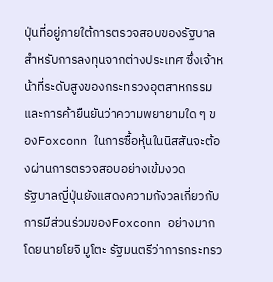ปุ่นที่อยู่ภายใต้การตรวจสอบของรัฐบาลสำหรับการลงทุนจากต่างประเทศ ซึ่งเจ้าหน้าที่ระดับสูงของกระทรวงอุตสาหกรรมและการค้ายืนยันว่าความพยายามใด ๆ ของFoxconn ในการซื้อหุ้นในนิสสันจะต้องผ่านการตรวจสอบอย่างเข้มงวด
รัฐบาลญี่ปุ่นยังแสดงความกังวลเกี่ยวกับการมีส่วนร่วมของFoxconn อย่างมาก โดยนายโยจิ มูโตะ รัฐมนตรีว่าการกระทรว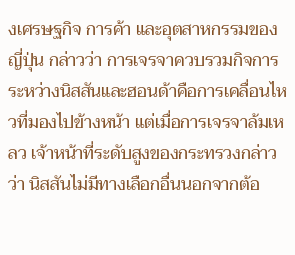งเศรษฐกิจ การค้า และอุตสาหกรรมของญี่ปุ่น กล่าวว่า การเจรจาควบรวมกิจการระหว่างนิสสันและฮอนด้าคือการเคลื่อนไหวที่มองไปข้างหน้า แต่เมื่อการเจรจาล้มเหลว เจ้าหน้าที่ระดับสูงของกระทรวงกล่าวว่า นิสสันไม่มีทางเลือกอื่นนอกจากต้อ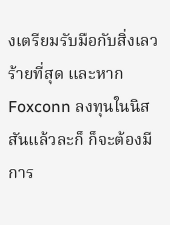งเตรียมรับมือกับสิ่งเลวร้ายที่สุด และหากFoxconn ลงทุนในนิสสันแล้วละก็ ก็จะต้องมีการ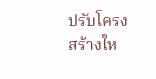ปรับโครงสร้างให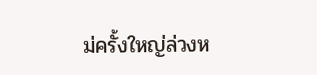ม่ครั้งใหญ่ล่วงห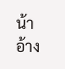น้า
อ้าง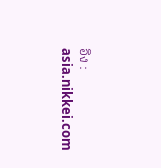อิง : asia.nikkei.com